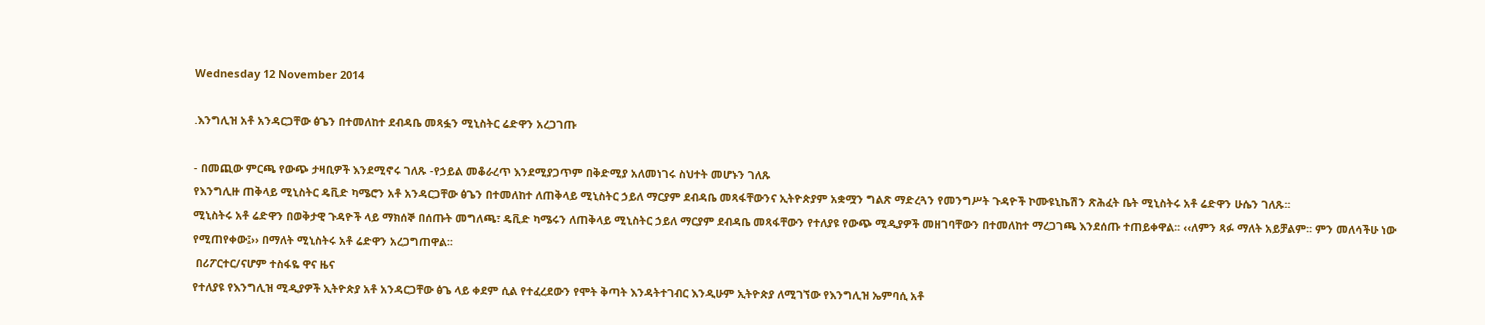Wednesday 12 November 2014

.እንግሊዝ አቶ አንዳርጋቸው ፅጌን በተመለከተ ደብዳቤ መጻፏን ሚኒስትር ሬድዋን አረጋገጡ

- በመጪው ምርጫ የውጭ ታዛቢዎች እንደሚኖሩ ገለጹ -የኃይል መቆራረጥ እንደሚያጋጥም በቅድሚያ አለመነገሩ ስህተት መሆኑን ገለጹ
የእንግሊዙ ጠቅላይ ሚኒስትር ዴቪድ ካሜሮን አቶ አንዳርጋቸው ፅጌን በተመለከተ ለጠቅላይ ሚኒስትር ኃይለ ማርያም ደብዳቤ መጻፋቸውንና ኢትዮጵያም አቋሟን ግልጽ ማድረጓን የመንግሥት ጉዳዮች ኮሙዩኒኬሽን ጽሕፈት ቤት ሚኒስትሩ አቶ ሬድዋን ሁሴን ገለጹ፡፡
ሚኒስትሩ አቶ ሬድዋን በወቅታዊ ጉዳዮች ላይ ማክሰኞ በሰጡት መግለጫ፣ ዴቪድ ካሜሩን ለጠቅላይ ሚኒስትር ኃይለ ማርያም ደብዳቤ መጻፋቸውን የተለያዩ የውጭ ሚዲያዎች መዘገባቸውን በተመለከተ ማረጋገጫ እንደሰጡ ተጠይቀዋል፡፡ ‹‹ለምን ጻፉ ማለት አይቻልም፡፡ ምን መለሳችሁ ነው የሚጠየቀው፤›› በማለት ሚኒስትሩ አቶ ሬድዋን አረጋግጠዋል፡፡
 በሪፖርተር/ናሆም ተስፋዬ ዋና ዜና
የተለያዩ የእንግሊዝ ሚዲያዎች ኢትዮጵያ አቶ አንዳርጋቸው ፅጌ ላይ ቀደም ሲል የተፈረደውን የሞት ቅጣት እንዳትተገብር እንዲሁም ኢትዮጵያ ለሚገኘው የእንግሊዝ ኤምባሲ አቶ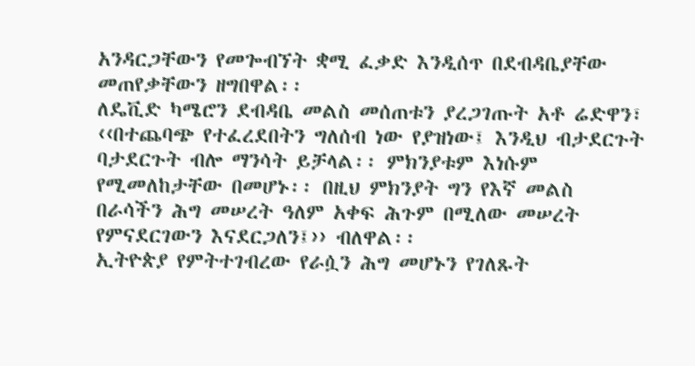አንዳርጋቸውን የመጐብኘት ቋሚ ፈቃድ እንዲሰጥ በደብዳቤያቸው መጠየቃቸውን ዘግበዋል፡፡
ለዴቪድ ካሜሮን ደብዳቤ መልስ መሰጠቱን ያረጋገጡት አቶ ሬድዋን፣ ‹‹በተጨባጭ የተፈረደበትን ግለሰብ ነው የያዝነው፤ እንዲህ ብታደርጉት ባታደርጉት ብሎ ማንሳት ይቻላል፡፡ ምክንያቱም እነሱም የሚመለከታቸው በመሆኑ፡፡ በዚህ ምክንያት ግን የእኛ መልስ በራሳችን ሕግ መሠረት ዓለም አቀፍ ሕጉም በሚለው መሠረት የምናደርገውን እናደርጋለን፤›› ብለዋል፡፡
ኢትዮጵያ የምትተገብረው የራሷን ሕግ መሆኑን የገለጹት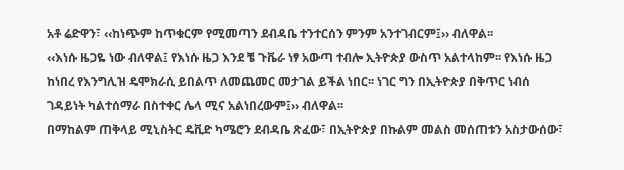አቶ ሬድዋን፣ ‹‹ከነጭም ከጥቁርም የሚመጣን ደብዳቤ ተንተርሰን ምንም አንተገብርም፤›› ብለዋል፡፡
‹‹እነሱ ዜጋዬ ነው ብለዋል፤ የእነሱ ዜጋ እንደ ቼ ጉቬራ ነፃ አውጣ ተብሎ ኢትዮጵያ ውስጥ አልተላከም፡፡ የእነሱ ዜጋ ከነበረ የእንግሊዝ ዴሞክራሲ ይበልጥ ለመጨመር መታገል ይችል ነበር፡፡ ነገር ግን በኢትዮጵያ በቅጥር ነብሰ ገዳይነት ካልተሰማራ በስተቀር ሌላ ሚና አልነበረውም፤›› ብለዋል፡፡
በማከልም ጠቅላይ ሚኒስትር ዴቪድ ካሜሮን ደብዳቤ ጽፈው፣ በኢትዮጵያ በኩልም መልስ መሰጠቱን አስታውሰው፣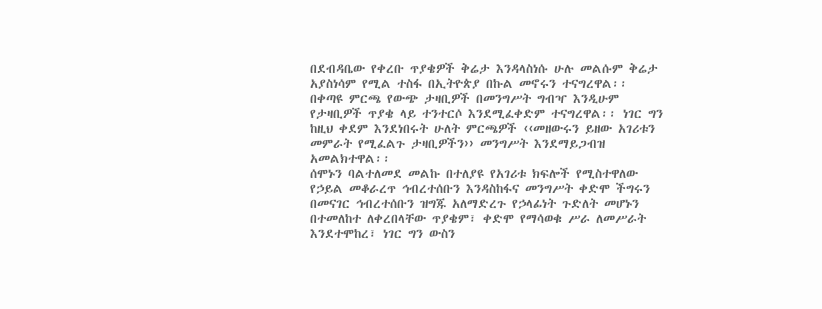በደብዳቤው የቀረቡ ጥያቄዎች ቅሬታ እንዳላስነሱ ሁሉ መልሱም ቅሬታ አያስነሳም የሚል ተስፋ በኢትዮጵያ በኩል መኖሩን ተናግረዋል፡፡
በቀጣዩ ምርጫ የውጭ ታዛቢዎች በመንግሥት ግብዣ እንዲሁም የታዛቢዎች ጥያቄ ላይ ተንተርሶ እንደሚፈቀድም ተናግረዋል፡፡ ነገር ግን ከዚህ ቀደም እንደነበሩት ሁለት ምርጫዎች ‹‹መዘውሩን ይዘው አገሪቱን መምራት የሚፈልጉ ታዛቢዎችን›› መንግሥት እንደማይጋብዝ አመልክተዋል፡፡
ሰሞኑን ባልተለመደ መልኩ በተለያዩ የአገሪቱ ክፍሎች የሚስተዋለው የኃይል መቆራረጥ ኅብረተሰቡን እንዳስከፋና መንግሥት ቀድሞ ችግሩን በመናገር ኅብረተሰቡን ዝግጁ አለማድረጉ የኃላፊነት ጉድለት መሆኑን በተመለከተ ለቀረበላቸው ጥያቄም፣ ቀድሞ የማሳወቁ ሥራ ለመሥራት እንደተሞከረ፣ ነገር ግን ውስን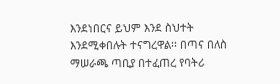እንደነበርና ይህም እንደ ስህተት እንደሚቀበሉት ተናግረዋል፡፡ በጣና በለስ ማሠራጫ ጣቢያ በተፈጠረ የባትሪ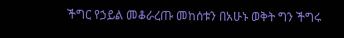ችግር የኃይል መቆራረጡ መከሰቱን በአሁኑ ወቅት ግን ችግሩ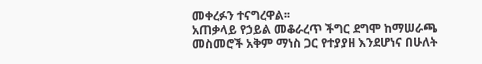መቀረፉን ተናግረዋል፡፡
አጠቃላይ የኃይል መቆራረጥ ችግር ደግሞ ከማሠራጫ መስመሮች አቅም ማነስ ጋር የተያያዘ እንደሆነና በሁለት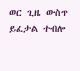ወር ጊዜ ውስጥ ይፈታል ተብሎ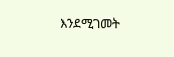እንደሚገመት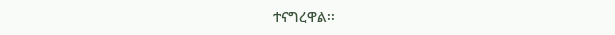ተናግረዋል፡፡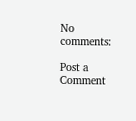No comments:

Post a Comment